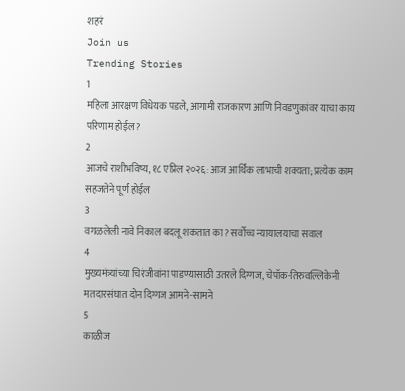शहरं
Join us
Trending Stories
1
महिला आरक्षण विधेयक पडले, आगामी राजकारण आणि निवडणुकांवर याचा काय परिणाम होईल?
2
आजचे राशीभविष्य, १८ एप्रिल २०२६: आज आर्थिक लाभाची शक्यता; प्रत्येक काम सहजतेने पूर्ण होईल
3
वगळलेली नावे निकाल बदलू शकतात का? सर्वोच्च न्यायालयाचा सवाल
4
मुख्यमंत्र्यांच्या चिरंजीवांना पाडण्यासाठी उतरले दिग्गज, चेपॉक-तिरुवल्लिकेनी मतदारसंघात दोन दिग्गज आमने-सामने
5
काळीज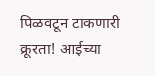पिळवटून टाकणारी क्रूरता! आईच्या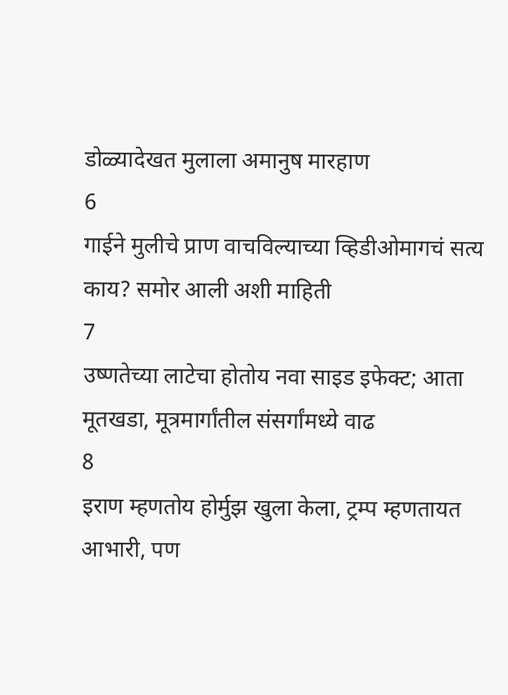डोळ्यादेखत मुलाला अमानुष मारहाण
6
गाईने मुलीचे प्राण वाचविल्याच्या व्हिडीओमागचं सत्य काय? समोर आली अशी माहिती
7
उष्णतेच्या लाटेचा होतोय नवा साइड इफेक्ट; आता मूतखडा, मूत्रमार्गांतील संसर्गांमध्ये वाढ
8
इराण म्हणतोय होर्मुझ खुला केला, ट्रम्प म्हणतायत आभारी, पण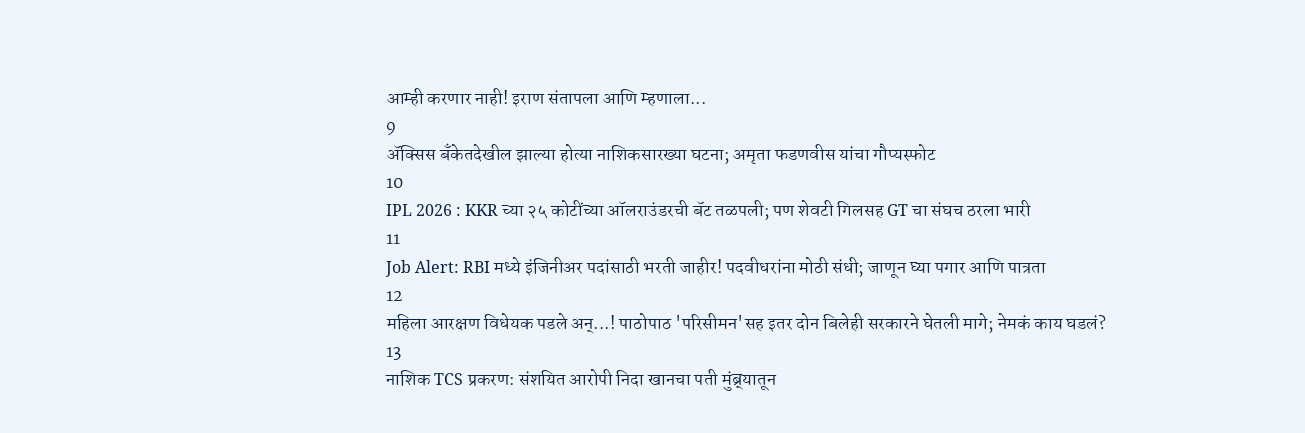आम्ही करणार नाही! इराण संतापला आणि म्हणाला...
9
ॲक्सिस बँकेतदेखील झाल्या होत्या नाशिकसारख्या घटना; अमृता फडणवीस यांचा गौप्यस्फोट
10
IPL 2026 : KKR च्या २५ कोटींच्या ऑलराउंडरची बॅट तळपली; पण शेवटी गिलसह GT चा संघच ठरला भारी
11
Job Alert: RBI मध्ये इंजिनीअर पदांसाठी भरती जाहीर! पदवीधरांना मोठी संधी; जाणून घ्या पगार आणि पात्रता
12
महिला आरक्षण विधेयक पडले अन्...! पाठोपाठ 'परिसीमन'सह इतर दोन बिलेही सरकारने घेतली मागे; नेमकं काय घडलं?
13
नाशिक TCS प्रकरण: संशयित आरोपी निदा खानचा पती मुंब्र्यातून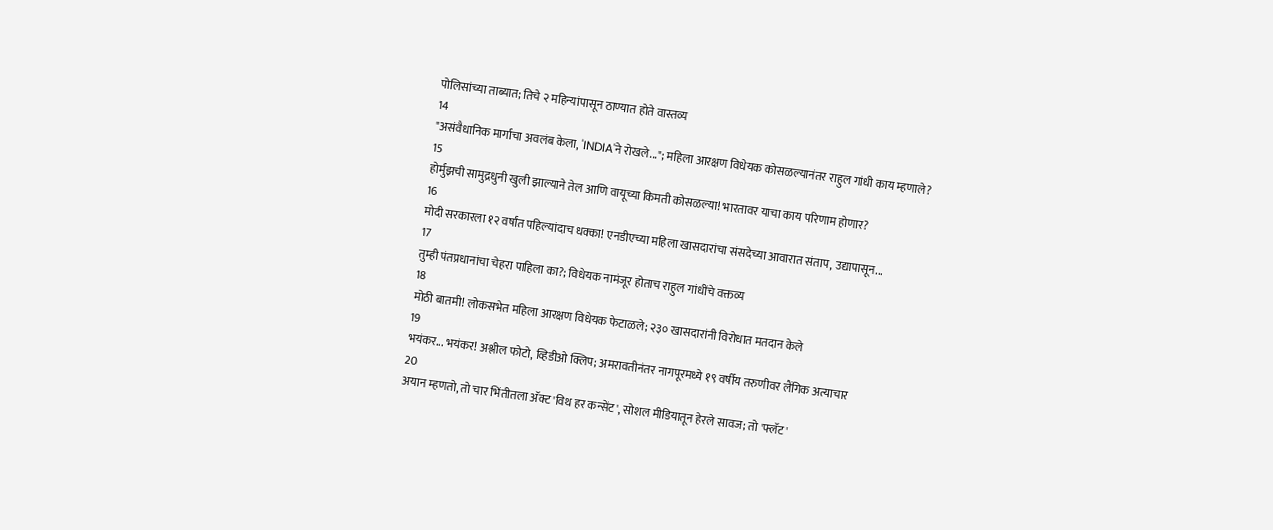पोलिसांच्या ताब्यात; तिचे २ महिन्यांपासून ठाण्यात होते वास्तव्य
14
"असंवैधानिक मार्गाचा अवलंब केला, 'INDIA'ने रोखले..."; महिला आरक्षण विधेयक कोसळल्यानंतर राहुल गांधी काय म्हणाले?
15
होर्मुझची सामुद्रधुनी खुली झाल्याने तेल आणि वायूच्या किमती कोसळल्या! भारतावर याचा काय परिणाम होणार?
16
मोदी सरकारला १२ वर्षांत पहिल्यांदाच धक्का! एनडीएच्या महिला खासदारांचा संसदेच्या आवारात संताप, उद्यापासून...
17
तुम्ही पंतप्रधानांचा चेहरा पाहिला का?; विधेयक नामंजूर होताच राहुल गांधींचे वक्तव्य
18
मोठी बातमी! लोकसभेत महिला आरक्षण विधेयक फेटाळले; २३० खासदारांनी विरोधात मतदान केले
19
भयंकर... भयंकर! अश्लील फोटो, व्हिडीओ क्लिप; अमरावतीनंतर नागपूरमध्ये १९ वर्षीय तरुणीवर लैंगिक अत्याचार
20
अयान म्हणतो, तो चार भिंतीतला अ‍ॅक्ट 'विथ हर कन्सेंट', सोशल मीडियातून हेरले सावज; तो 'फ्लॅट'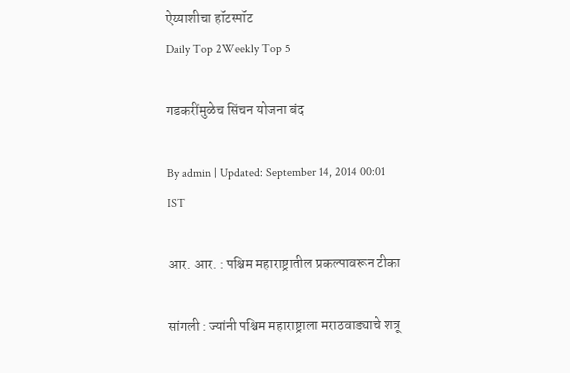ऐय्याशीचा हॉटस्पॉट
Daily Top 2Weekly Top 5

गडकरींमुळेच सिंचन योजना बंद

By admin | Updated: September 14, 2014 00:01 IST

आर. आर. : पश्चिम महाराष्ट्रातील प्रकल्पावरून टीका

सांगली : ज्यांनी पश्चिम महाराष्ट्राला मराठवाड्याचे शत्रू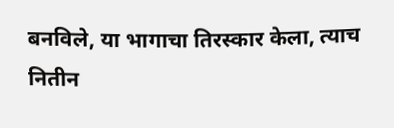बनविले, या भागाचा तिरस्कार केला, त्याच नितीन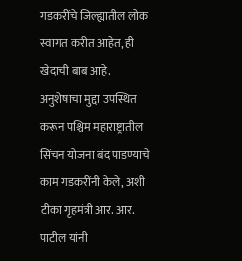गडकरींचे जिल्ह्यातील लोक स्वागत करीत आहेत, ही खेदाची बाब आहे. अनुशेषाचा मुद्दा उपस्थित करून पश्चिम महाराष्ट्रातील सिंचन योजना बंद पाडण्याचे काम गडकरींनी केले, अशी टीका गृहमंत्री आर. आर. पाटील यांनी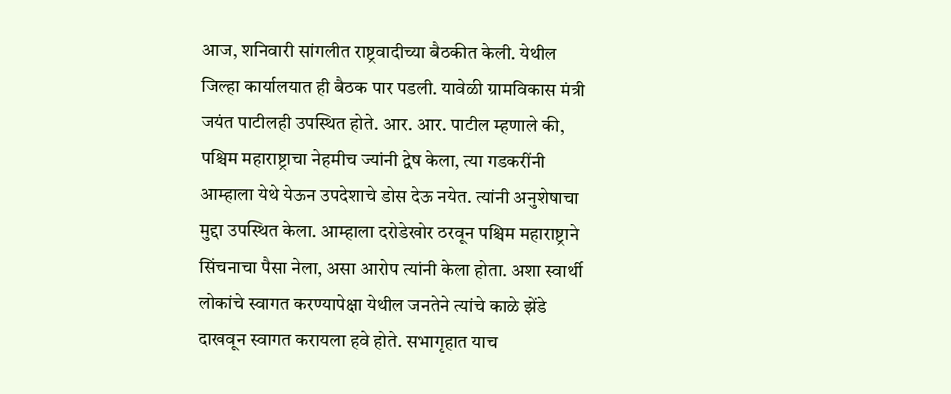आज, शनिवारी सांगलीत राष्ट्रवादीच्या बैठकीत केली. येथील जिल्हा कार्यालयात ही बैठक पार पडली. यावेळी ग्रामविकास मंत्री जयंत पाटीलही उपस्थित होते. आर. आर. पाटील म्हणाले की, पश्चिम महाराष्ट्राचा नेहमीच ज्यांनी द्वेष केला, त्या गडकरींनी आम्हाला येथे येऊन उपदेशाचे डोस देऊ नयेत. त्यांनी अनुशेषाचा मुद्दा उपस्थित केला. आम्हाला दरोडेखोर ठरवून पश्चिम महाराष्ट्राने सिंचनाचा पैसा नेला, असा आरोप त्यांनी केला होता. अशा स्वार्थी लोकांचे स्वागत करण्यापेक्षा येथील जनतेने त्यांचे काळे झेंडे दाखवून स्वागत करायला हवे होते. सभागृहात याच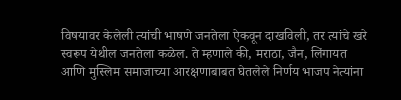विषयावर केलेली त्यांची भाषणे जनतेला ऐकवून दाखविली, तर त्यांचे खरे स्वरूप येथील जनतेला कळेल. ते म्हणाले की, मराठा, जैन, लिंगायत आणि मुस्लिम समाजाच्या आरक्षणाबाबत घेतलेले निर्णय भाजप नेत्यांना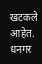खटकले आहेत. धनगर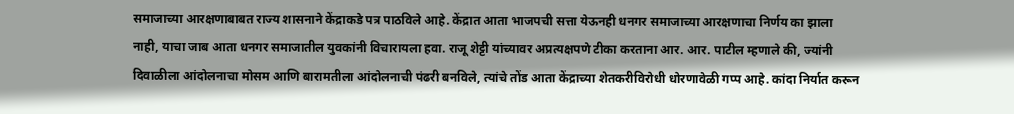समाजाच्या आरक्षणाबाबत राज्य शासनाने केंद्राकडे पत्र पाठविले आहे. केंद्रात आता भाजपची सत्ता येऊनही धनगर समाजाच्या आरक्षणाचा निर्णय का झाला नाही, याचा जाब आता धनगर समाजातील युवकांनी विचारायला हवा. राजू शेट्टी यांच्यावर अप्रत्यक्षपणे टीका करताना आर. आर. पाटील म्हणाले की, ज्यांनी दिवाळीला आंदोलनाचा मोसम आणि बारामतीला आंदोलनाची पंढरी बनविले, त्यांचे तोंड आता केंद्राच्या शेतकरीविरोधी धोरणावेळी गप्प आहे. कांदा निर्यात करून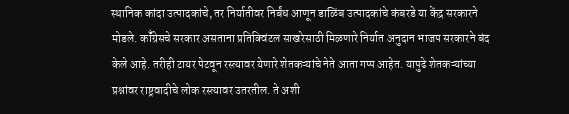स्थानिक कांदा उत्पादकांचे, तर निर्यातीवर निर्बंध आणून डाळिंब उत्पादकांचे कंबरडे या केंद्र सरकारने मोडले. कॉँग्रेसचे सरकार असताना प्रतिक्विंटल साखरेसाठी मिळणारे निर्यात अनुदान भाजप सरकारने बंद केले आहे. तरीही टायर पेटवून रस्त्यावर येणारे शेतकऱ्यांचे नेते आता गप्प आहेत. यापुढे शेतकऱ्यांच्या प्रश्नांवर राष्ट्रवादीचे लोक रस्त्यावर उतरतील. ते अशी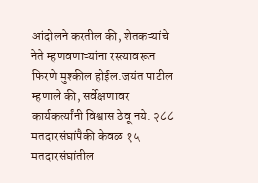आंदोलने करतील की, शेतकऱ्यांचे नेते म्हणवणाऱ्यांना रस्त्यावरून फिरणे मुश्कील होईल.जयंत पाटील म्हणाले की, सर्वेक्षणावर कार्यकर्त्यांनी विश्वास ठेवू नये. २८८ मतदारसंघांपैकी केवळ १५ मतदारसंघांतील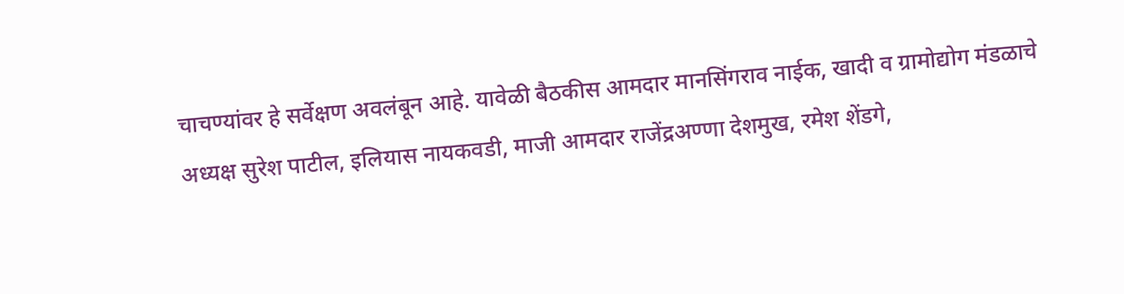चाचण्यांवर हे सर्वेक्षण अवलंबून आहे. यावेळी बैठकीस आमदार मानसिंगराव नाईक, खादी व ग्रामोद्योग मंडळाचे अध्यक्ष सुरेश पाटील, इलियास नायकवडी, माजी आमदार राजेंद्रअण्णा देशमुख, रमेश शेंडगे,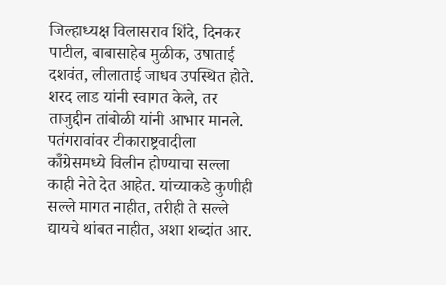जिल्हाध्यक्ष विलासराव शिंदे, दिनकर पाटील, बाबासाहेब मुळीक, उषाताई दशवंत, लीलाताई जाधव उपस्थित होते. शरद लाड यांनी स्वागत केले, तर ताजुद्दीन तांबोळी यांनी आभार मानले. पतंगरावांवर टीकाराष्ट्रवादीला कॉँग्रेसमध्ये विलीन होण्याचा सल्ला काही नेते देत आहेत. यांच्याकडे कुणीही सल्ले मागत नाहीत, तरीही ते सल्ले द्यायचे थांबत नाहीत, अशा शब्दांत आर.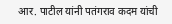आर. पाटील यांनी पतंगराव कदम यांची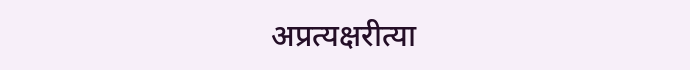अप्रत्यक्षरीत्या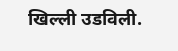खिल्ली उडविली.